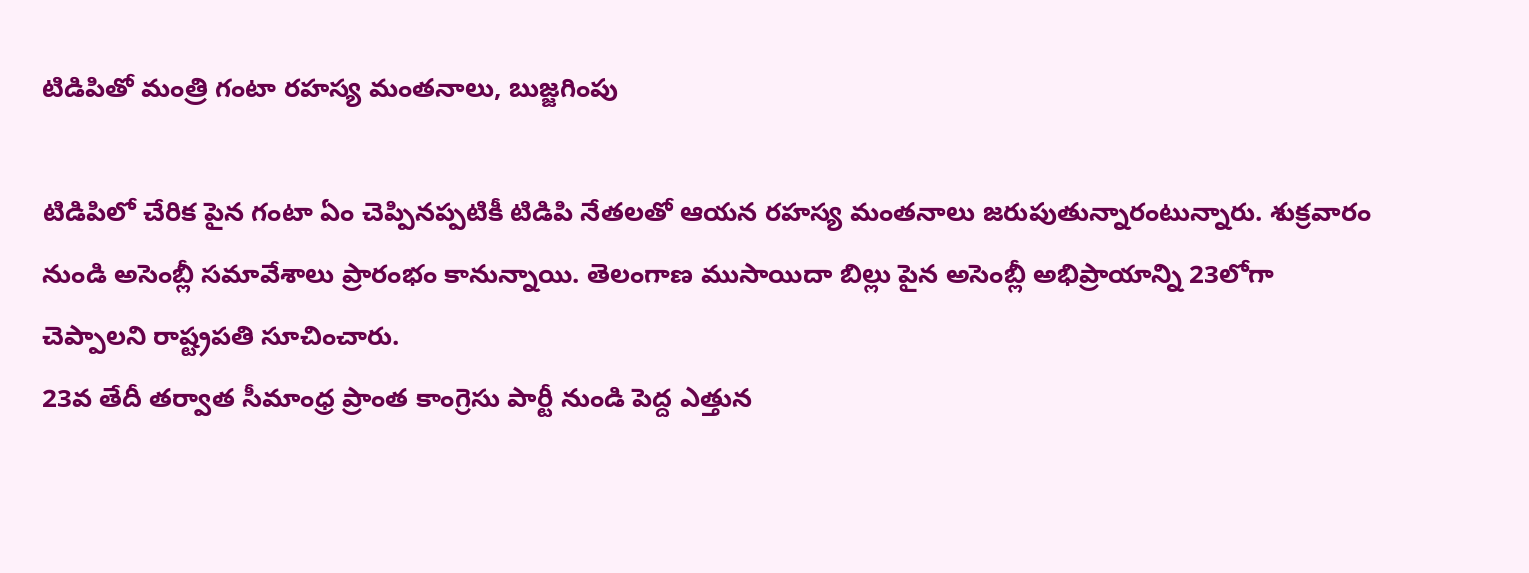టిడిపితో మంత్రి గంటా రహస్య మంతనాలు, బుజ్జగింపు

టిడిపిలో చేరిక పైన గంటా ఏం చెప్పినప్పటికీ టిడిపి నేతలతో ఆయన రహస్య మంతనాలు జరుపుతున్నారంటున్నారు. శుక్రవారం నుండి అసెంబ్లీ సమావేశాలు ప్రారంభం కానున్నాయి. తెలంగాణ ముసాయిదా బిల్లు పైన అసెంబ్లీ అభిప్రాయాన్ని 23లోగా చెప్పాలని రాష్ట్రపతి సూచించారు.
23వ తేదీ తర్వాత సీమాంధ్ర ప్రాంత కాంగ్రెసు పార్టీ నుండి పెద్ద ఎత్తున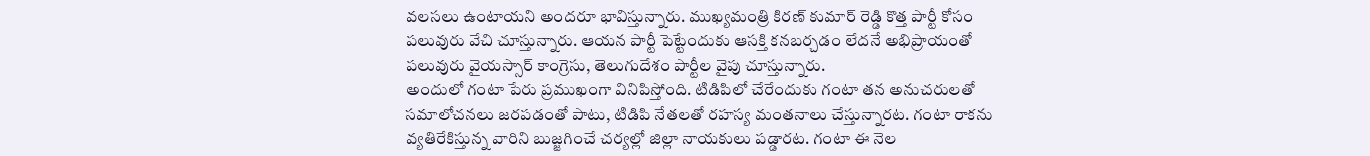వలసలు ఉంటాయని అందరూ భావిస్తున్నారు. ముఖ్యమంత్రి కిరణ్ కుమార్ రెడ్డి కొత్త పార్టీ కోసం పలువురు వేచి చూస్తున్నారు. ఆయన పార్టీ పెట్టేందుకు ఆసక్తి కనబర్చడం లేదనే అభిప్రాయంతో పలువురు వైయస్సార్ కాంగ్రెసు, తెలుగుదేశం పార్టీల వైపు చూస్తున్నారు.
అందులో గంటా పేరు ప్రముఖంగా వినిపిస్తోంది. టిడిపిలో చేరేందుకు గంటా తన అనుచరులతో సమాలోచనలు జరపడంతో పాటు, టిడిపి నేతలతో రహస్య మంతనాలు చేస్తున్నారట. గంటా రాకను వ్యతిరేకిస్తున్న వారిని బుజ్జగించే చర్యల్లో జిల్లా నాయకులు పడ్డారట. గంటా ఈ నెల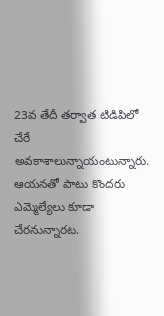23వ తేదీ తర్వాత టిడిపిలో చేరే అవకాశాలున్నాయంటున్నారు. ఆయనతో పాటు కొందరు ఎమ్మెల్యేలు కూడా చేరనున్నారట.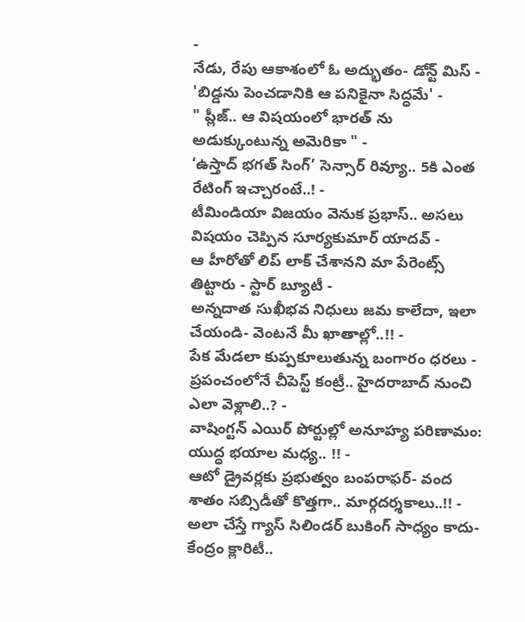-
నేడు, రేపు ఆకాశంలో ఓ అద్భుతం- డోన్ట్ మిస్ -
'బిడ్డను పెంచడానికి ఆ పనికైనా సిద్ధమే' -
" ప్లీజ్.. ఆ విషయంలో భారత్ ను అడుక్కుంటున్న అమెరికా " -
‘ఉస్తాద్ భగత్ సింగ్’ సెన్సార్ రివ్యూ.. 5కి ఎంత రేటింగ్ ఇచ్చారంటే..! -
టీమిండియా విజయం వెనుక ప్రభాస్.. అసలు విషయం చెప్పిన సూర్యకుమార్ యాదవ్ -
ఆ హీరోతో లిప్ లాక్ చేశానని మా పేరెంట్స్ తిట్టారు - స్టార్ బ్యూటీ -
అన్నదాత సుఖీభవ నిధులు జమ కాలేదా, ఇలా చేయండి- వెంటనే మీ ఖాతాల్లో..!! -
పేక మేడలా కుప్పకూలుతున్న బంగారం ధరలు -
ప్రపంచంలోనే చీపెస్ట్ కంట్రీ.. హైదరాబాద్ నుంచి ఎలా వెళ్లాలి..? -
వాషింగ్టన్ ఎయిర్ పోర్టుల్లో అనూహ్య పరిణామం: యుద్ధ భయాల మధ్య.. !! -
ఆటో డ్రైవర్లకు ప్రభుత్వం బంపరాఫర్- వంద శాతం సబ్సిడీతో కొత్తగా.. మార్గదర్శకాలు..!! -
అలా చేస్తే గ్యాస్ సిలిండర్ బుకింగ్ సాధ్యం కాదు- కేంద్రం క్లారిటీ..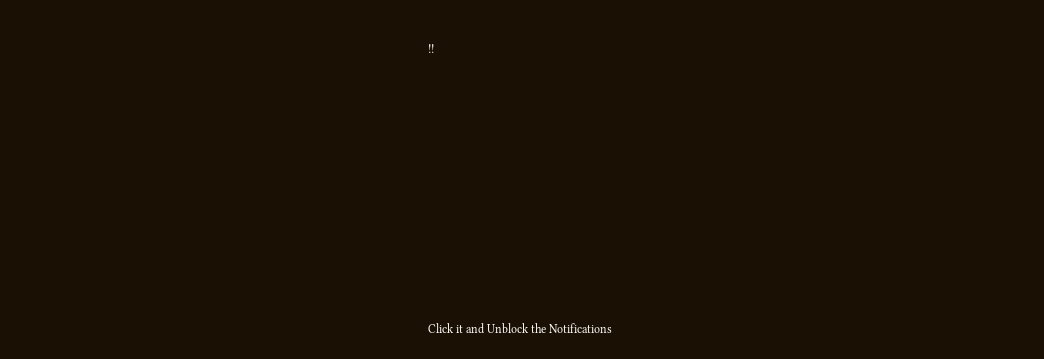!!












Click it and Unblock the Notifications